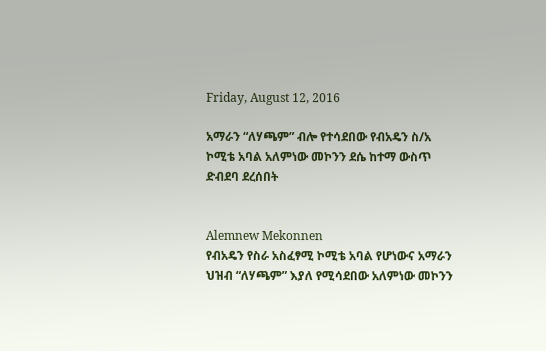Friday, August 12, 2016

አማራን “ለሃጫም” ብሎ የተሳደበው የብአዴን ስ/አ ኮሚቴ አባል አለምነው መኮንን ደሴ ከተማ ውስጥ ድብደባ ደረሰበት


Alemnew Mekonnen
የብአዴን የስራ አስፈፃሚ ኮሚቴ አባል የሆነውና አማራን ህዝብ “ለሃጫም” እያለ የሚሳደበው አለምነው መኮንን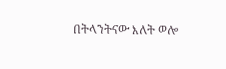በትላንትናው እለት ወሎ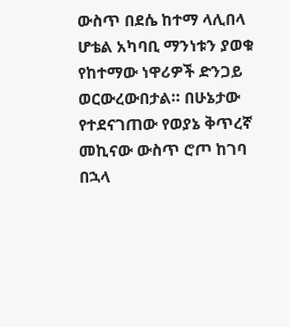ውስጥ በደሴ ከተማ ላሊበላ ሆቴል አካባቢ ማንነቱን ያወቁ የከተማው ነዋሪዎች ድንጋይ ወርውረውበታል። በሁኔታው የተደናገጠው የወያኔ ቅጥረኛ መኪናው ውስጥ ሮጦ ከገባ በኋላ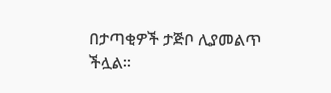በታጣቂዎች ታጅቦ ሊያመልጥ ችሏል።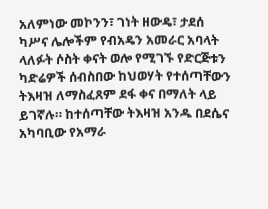አለምነው መኮንን፣ ገነት ዘውዴ፣ ታደሰ ካሥና ሌሎችም የብአዴን አመራር አባላት ላለፉት ሶስት ቀናት ወሎ የሚገኙ የድርጅቱን ካድሬዎች ሰብስበው ከህወሃት የተሰጣቸውን ትእዛዝ ለማስፈጸም ደፋ ቀና በማለት ላይ ይገኛሉ። ከተሰጣቸው ትእዛዝ አንዱ በደሴና አካባቢው የአማራ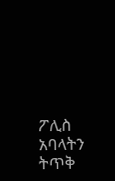ፖሊስ አባላትን ትጥቅ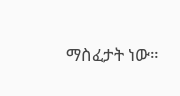ማስፈታት ነው።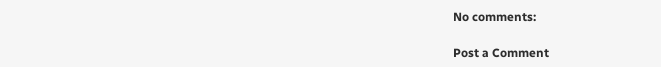No comments:

Post a Comment